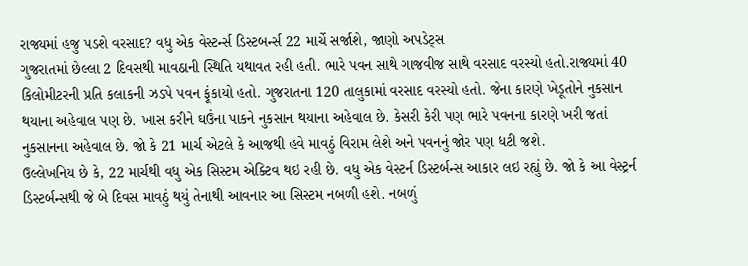રાજ્યમાં હજુ પડશે વરસાદ? વધુ એક વેસ્ટર્ન્સ ડિસ્ટબર્ન્સ 22 માર્ચે સર્જાશે, જાણો અપડેટ્સ
ગુજરાતમાં છેલ્લા 2 દિવસથી માવઠાની સ્થિતિ યથાવત રહી હતી. ભારે પવન સાથે ગાજવીજ સાથે વરસાદ વરસ્યો હતો.રાજ્યમાં 40 કિલોમીટરની પ્રતિ કલાકની ઝડપે પવન ફૂંકાયો હતો. ગુજરાતના 120 તાલુકામાં વરસાદ વરસ્યો હતો. જેના કારણે ખેડૂતોને નુકસાન થયાના અહેવાલ પણ છે. ખાસ કરીને ઘઉંના પાકને નુકસાન થયાના અહેવાલ છે. કેસરી કેરી પણ ભારે પવનના કારણે ખરી જતાં નુકસાનના અહેવાલ છે. જો કે 21 માર્ચ એટલે કે આજથી હવે માવઠું વિરામ લેશે અને પવનનું જોર પણ ધટી જશે.
ઉલ્લેખનિય છે કે, 22 માર્ચથી વધુ એક સિસ્ટમ એક્ટિવ થઇ રહી છે. વધુ એક વેસ્ટર્ન ડિસ્ટર્બન્સ આકાર લઇ રહ્યું છે. જો કે આ વેસ્ટ્રર્ન ડિસ્ટર્બન્સથી જે બે દિવસ માવઠું થયું તેનાથી આવનાર આ સિસ્ટમ નબળી હશે. નબળું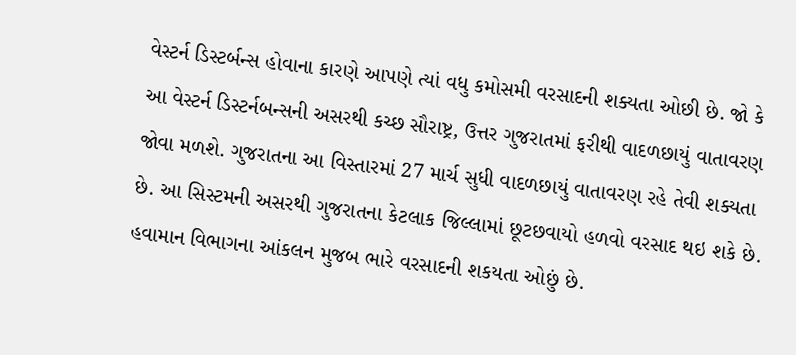વેસ્ટર્ન ડિસ્ટર્બન્સ હોવાના કારણે આપણે ત્યાં વધુ કમોસમી વરસાદની શક્યતા ઓછી છે. જો કે આ વેસ્ટર્ન ડિસ્ટર્નબન્સની અસરથી કચ્છ સૌરાષ્ટ્ર, ઉત્તર ગુજરાતમાં ફરીથી વાદળછાયું વાતાવરણ જોવા મળશે. ગુજરાતના આ વિસ્તારમાં 27 માર્ચ સુધી વાદળછાયું વાતાવરણ રહે તેવી શક્યતા છે. આ સિસ્ટમની અસરથી ગુજરાતના કેટલાક જિલ્લામાં છૂટછવાયો હળવો વરસાદ થઇ શકે છે. હવામાન વિભાગના આંકલન મુજબ ભારે વરસાદની શકયતા ઓછું છે.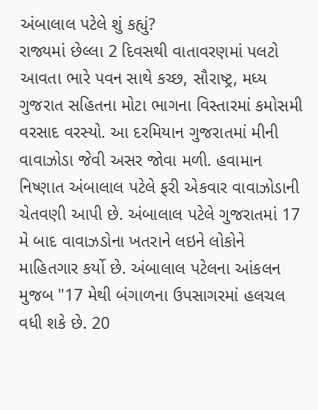અંબાલાલ પટેલે શું કહ્યું?
રાજ્યમાં છેલ્લા 2 દિવસથી વાતાવરણમાં પલટો આવતા ભારે પવન સાથે કચ્છ, સૌરાષ્ટ્ર, મધ્ય ગુજરાત સહિતના મોટા ભાગના વિસ્તારમાં કમોસમી વરસાદ વરસ્યો. આ દરમિયાન ગુજરાતમાં મીની વાવાઝોડા જેવી અસર જોવા મળી. હવામાન નિષ્ણાત અંબાલાલ પટેલે ફરી એકવાર વાવાઝોડાની ચેતવણી આપી છે. અંબાલાલ પટેલે ગુજરાતમાં 17 મે બાદ વાવાઝડોના ખતરાને લઇને લોકોને માહિતગાર કર્યો છે. અંબાલાલ પટેલના આંકલન મુજબ "17 મેથી બંગાળના ઉપસાગરમાં હલચલ વધી શકે છે. 20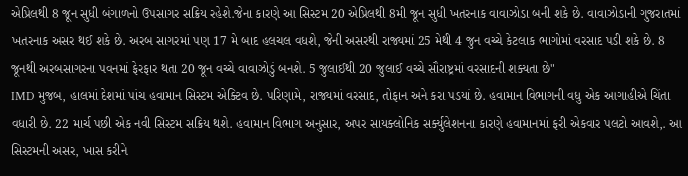એપ્રિલથી 8 જૂન સુધી બંગાળનો ઉપસાગર સક્રિય રહેશે.જેના કારણે આ સિસ્ટમ 20 એપ્રિલથી 8મી જૂન સુધી ખતરનાક વાવાઝોડા બની શકે છે. વાવાઝોડાની ગુજરાતમાં ખતરનાક અસર થઈ શકે છે. અરબ સાગરમાં પણ 17 મે બાદ હલચલ વધશે, જેની અસરથી રાજ્યમાં 25 મેથી 4 જુન વચ્ચે કેટલાક ભાગોમાં વરસાદ પડી શકે છે. 8 જૂનથી અરબસાગરના પવનમાં ફેરફાર થતા 20 જૂન વચ્ચે વાવાઝોડું બનશે. 5 જુલાઈથી 20 જુલાઈ વચ્ચે સૌરાષ્ટ્રમાં વરસાદની શક્યતા છે"
IMD મુજબ, હાલમાં દેશમાં પાંચ હવામાન સિસ્ટમ એક્ટિવ છે. પરિણામે, રાજ્યમાં વરસાદ, તોફાન અને કરા પડયાં છે. હવામાન વિભાગની વધુ એક આગાહીએ ચિંતા વધારી છે. 22 માર્ચ પછી એક નવી સિસ્ટમ સક્રિય થશે. હવામાન વિભાગ અનુસાર, અપર સાયક્લોનિક સર્ક્યુલેશનના કારણે હવામાનમાં ફરી એકવાર પલટો આવશે,. આ સિસ્ટમની અસર, ખાસ કરીને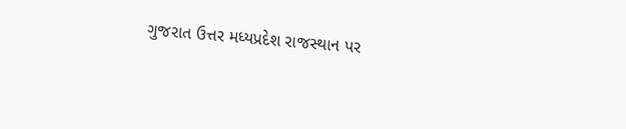ગુજરાત ઉત્તર મધ્યપ્રદેશ રાજસ્થાન પર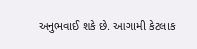અનુભવાઈ શકે છે. આગામી કેટલાક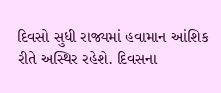દિવસો સુધી રાજ્યમાં હવામાન આંશિક રીતે અસ્થિર રહેશે. દિવસના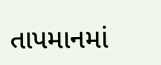તાપમાનમાં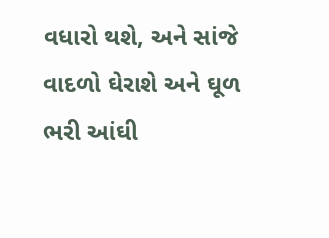વધારો થશે, અને સાંજે વાદળો ઘેરાશે અને ઘૂળ ભરી આંઘી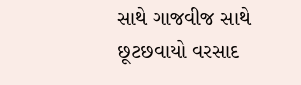સાથે ગાજવીજ સાથે છૂટછવાયો વરસાદ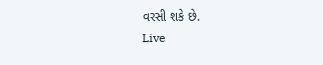વરસી શકે છે.
Live